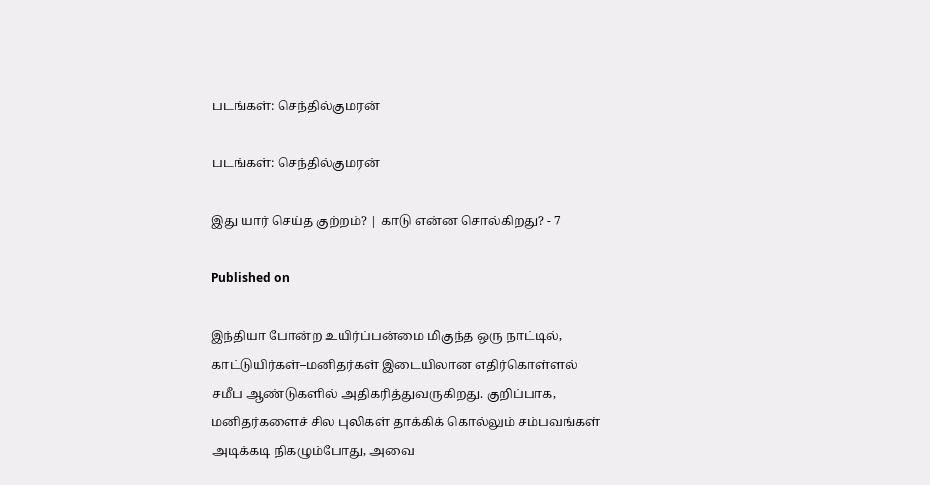படங்கள்: செந்தில்குமரன்

படங்கள்: செந்தில்குமரன்

இது யார் செய்த குற்றம்? | காடு என்ன சொல்கிறது? - 7

Published on

இந்தியா போன்ற உயிர்ப்பன்மை மிகுந்த ஒரு நாட்டில், காட்டுயிர்கள்–மனிதர்கள் இடையிலான எதிர்கொள்ளல் சமீப ஆண்டுகளில் அதிகரித்துவருகிறது. குறிப்பாக, மனிதர்களைச் சில புலிகள் தாக்கிக் கொல்லும் சம்பவங்கள் அடிக்கடி நிகழும்போது, அவை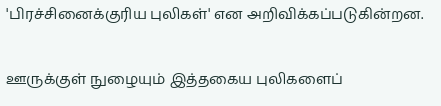'பிரச்சினைக்குரிய புலிகள்' என அறிவிக்கப்படுகின்றன.

ஊருக்குள் நுழையும் இத்தகைய புலிகளைப்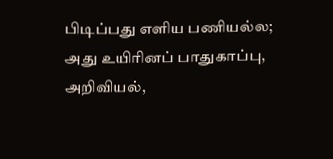பிடிப்பது எளிய பணியல்ல; அது உயிரினப் பாதுகாப்பு, அறிவியல்,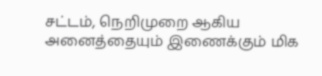சட்டம், நெறிமுறை ஆகிய அனைத்தையும் இணைக்கும் மிக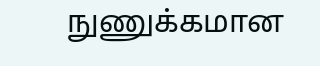நுணுக்கமான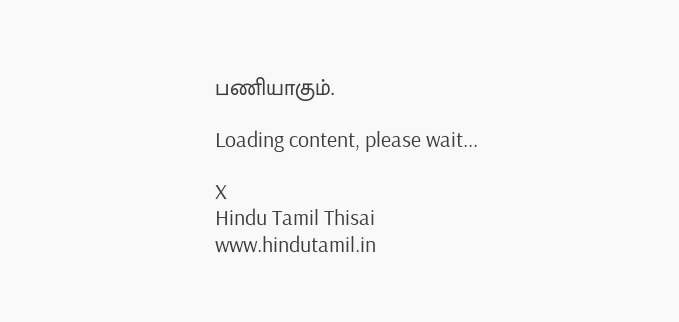பணியாகும்.

Loading content, please wait...

X
Hindu Tamil Thisai
www.hindutamil.in